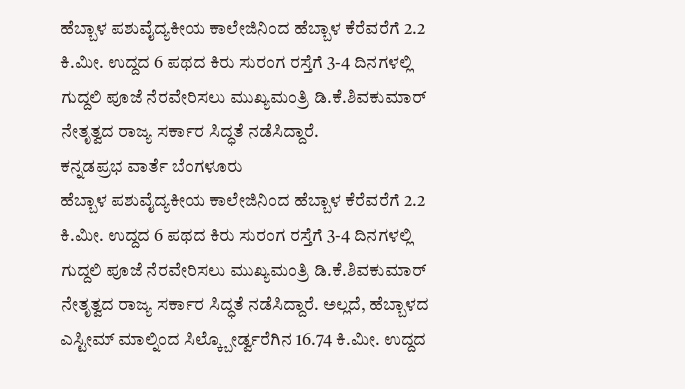ಹೆಬ್ಬಾಳ ಪಶುವೈದ್ಯಕೀಯ ಕಾಲೇಜಿನಿಂದ ಹೆಬ್ಬಾಳ ಕೆರೆವರೆಗೆ 2.2 ಕಿ.ಮೀ. ಉದ್ದದ 6 ಪಥದ ಕಿರು ಸುರಂಗ ರಸ್ತೆಗೆ 3-4 ದಿನಗಳಲ್ಲಿ ಗುದ್ದಲಿ ಪೂಜೆ ನೆರವೇರಿಸಲು ಮುಖ್ಯಮಂತ್ರಿ ಡಿ.ಕೆ.ಶಿವಕುಮಾರ್ ನೇತೃತ್ವದ ರಾಜ್ಯ ಸರ್ಕಾರ ಸಿದ್ಧತೆ ನಡೆಸಿದ್ದಾರೆ.
ಕನ್ನಡಪ್ರಭ ವಾರ್ತೆ ಬೆಂಗಳೂರು
ಹೆಬ್ಬಾಳ ಪಶುವೈದ್ಯಕೀಯ ಕಾಲೇಜಿನಿಂದ ಹೆಬ್ಬಾಳ ಕೆರೆವರೆಗೆ 2.2 ಕಿ.ಮೀ. ಉದ್ದದ 6 ಪಥದ ಕಿರು ಸುರಂಗ ರಸ್ತೆಗೆ 3-4 ದಿನಗಳಲ್ಲಿ ಗುದ್ದಲಿ ಪೂಜೆ ನೆರವೇರಿಸಲು ಮುಖ್ಯಮಂತ್ರಿ ಡಿ.ಕೆ.ಶಿವಕುಮಾರ್ ನೇತೃತ್ವದ ರಾಜ್ಯ ಸರ್ಕಾರ ಸಿದ್ಧತೆ ನಡೆಸಿದ್ದಾರೆ. ಅಲ್ಲದೆ, ಹೆಬ್ಬಾಳದ ಎಸ್ಟೀಮ್ ಮಾಲ್ನಿಂದ ಸಿಲ್ಕ್ಬೋರ್ಡ್ವರೆಗಿನ 16.74 ಕಿ.ಮೀ. ಉದ್ದದ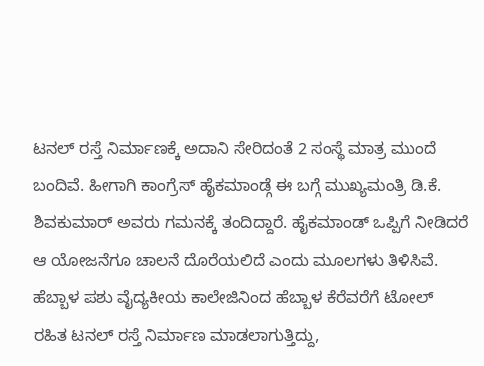ಟನಲ್ ರಸ್ತೆ ನಿರ್ಮಾಣಕ್ಕೆ ಅದಾನಿ ಸೇರಿದಂತೆ 2 ಸಂಸ್ಥೆ ಮಾತ್ರ ಮುಂದೆ ಬಂದಿವೆ. ಹೀಗಾಗಿ ಕಾಂಗ್ರೆಸ್ ಹೈಕಮಾಂಡ್ಗೆ ಈ ಬಗ್ಗೆ ಮುಖ್ಯಮಂತ್ರಿ ಡಿ.ಕೆ. ಶಿವಕುಮಾರ್ ಅವರು ಗಮನಕ್ಕೆ ತಂದಿದ್ದಾರೆ. ಹೈಕಮಾಂಡ್ ಒಪ್ಪಿಗೆ ನೀಡಿದರೆ ಆ ಯೋಜನೆಗೂ ಚಾಲನೆ ದೊರೆಯಲಿದೆ ಎಂದು ಮೂಲಗಳು ತಿಳಿಸಿವೆ.
ಹೆಬ್ಬಾಳ ಪಶು ವೈದ್ಯಕೀಯ ಕಾಲೇಜಿನಿಂದ ಹೆಬ್ಬಾಳ ಕೆರೆವರೆಗೆ ಟೋಲ್ ರಹಿತ ಟನಲ್ ರಸ್ತೆ ನಿರ್ಮಾಣ ಮಾಡಲಾಗುತ್ತಿದ್ದು,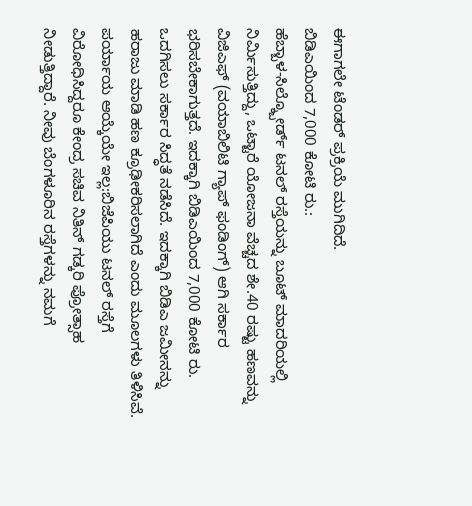ಈಗಾಗಲೇ ಟೆಂಡರ್ ಪ್ರಕ್ರಿಯೆ ಮುಗಿದಿದೆ.
ಬಿಡಿಎಯಿಂದ 7,000 ಕೋಟಿ ರು.:
ಹೆಬ್ಬಾಳ-ಸಿಲ್ಕ್ಬೋರ್ಡ್ ಟನಲ್ ರಸ್ತೆಯನ್ನು ಬೂಟ್ ಮಾದರಿಯಲ್ಲಿ ನಿರ್ಮಿಸುತ್ತಿದ್ದು, ಒಟ್ಟಾರೆ ಯೋಜನಾ ವೆಚ್ಚದ ಶೇ.40 ರಷ್ಟು ಹಣವನ್ನು ವಿಜಿಎಫ್ (ವಯಾಬಿಲಿಟಿ ಗ್ಯಾಪ್ ಫಂಡಿಂಗ್) ಆಗಿ ಸರ್ಕಾರ ಭರಿಸಬೇಕಾಗುತ್ತದೆ. ಇದಕ್ಕಾಗಿ ಬಿಡಿಎಯಿಂದ 7,000 ಕೋಟಿ ರು. ಒದಗಿಸಲು ಸರ್ಕಾರ ಸಿದ್ಧತೆ ನಡೆಸಿದೆ. ಇದಕ್ಕಾಗಿ ಬಿಡಿಎ ಜಮೀನನ್ನು ಹರಾಜು ಮಾಡಿ ಹಣ ಕ್ರೂಢೀಕರಿಸಲಾಗಿದೆ ಎಂದು ಮೂಲಗಳು ತಿಳಿಸಿವೆ.
ಪರ್ಯಾಯ ಆಯ್ಕೆಯೇ ಇಲ್ಲ:ಬಿಜೆಪಿಯು ಟನಲ್ ರಸ್ತೆಗೆ ವಿರೋಧಿಸಿದ್ದರೂ ಕೇಂದ್ರ ಸಚಿವ ನಿತಿನ್ ಗಡ್ಕರಿ ಪ್ರೋತ್ಸಾಹ ನೀಡುತ್ತಿದ್ದಾರೆ. ನೀವು ಬೆಂಗಳೂರಿನ ರಸ್ತೆಗಳನ್ನು ನಮಗೆ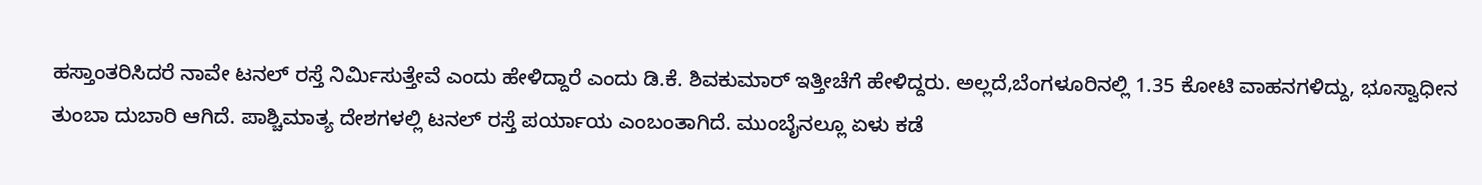ಹಸ್ತಾಂತರಿಸಿದರೆ ನಾವೇ ಟನಲ್ ರಸ್ತೆ ನಿರ್ಮಿಸುತ್ತೇವೆ ಎಂದು ಹೇಳಿದ್ದಾರೆ ಎಂದು ಡಿ.ಕೆ. ಶಿವಕುಮಾರ್ ಇತ್ತೀಚೆಗೆ ಹೇಳಿದ್ದರು. ಅಲ್ಲದೆ,ಬೆಂಗಳೂರಿನಲ್ಲಿ 1.35 ಕೋಟಿ ವಾಹನಗಳಿದ್ದು, ಭೂಸ್ವಾಧೀನ ತುಂಬಾ ದುಬಾರಿ ಆಗಿದೆ. ಪಾಶ್ಚಿಮಾತ್ಯ ದೇಶಗಳಲ್ಲಿ ಟನಲ್ ರಸ್ತೆ ಪರ್ಯಾಯ ಎಂಬಂತಾಗಿದೆ. ಮುಂಬೈನಲ್ಲೂ ಏಳು ಕಡೆ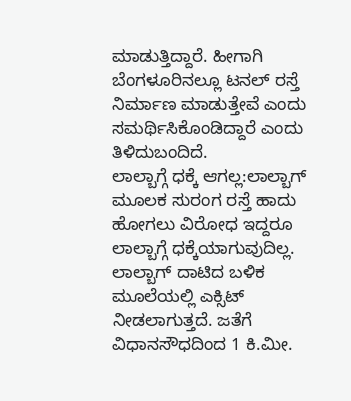ಮಾಡುತ್ತಿದ್ದಾರೆ. ಹೀಗಾಗಿ ಬೆಂಗಳೂರಿನಲ್ಲೂ ಟನಲ್ ರಸ್ತೆ ನಿರ್ಮಾಣ ಮಾಡುತ್ತೇವೆ ಎಂದು ಸಮರ್ಥಿಸಿಕೊಂಡಿದ್ದಾರೆ ಎಂದು ತಿಳಿದುಬಂದಿದೆ.
ಲಾಲ್ಬಾಗ್ಗೆ ಧಕ್ಕೆ ಆಗಲ್ಲ:ಲಾಲ್ಬಾಗ್ ಮೂಲಕ ಸುರಂಗ ರಸ್ತೆ ಹಾದು ಹೋಗಲು ವಿರೋಧ ಇದ್ದರೂ ಲಾಲ್ಬಾಗ್ಗೆ ಧಕ್ಕೆಯಾಗುವುದಿಲ್ಲ. ಲಾಲ್ಬಾಗ್ ದಾಟಿದ ಬಳಿಕ ಮೂಲೆಯಲ್ಲಿ ಎಕ್ಸಿಟ್ ನೀಡಲಾಗುತ್ತದೆ. ಜತೆಗೆ ವಿಧಾನಸೌಧದಿಂದ 1 ಕಿ.ಮೀ.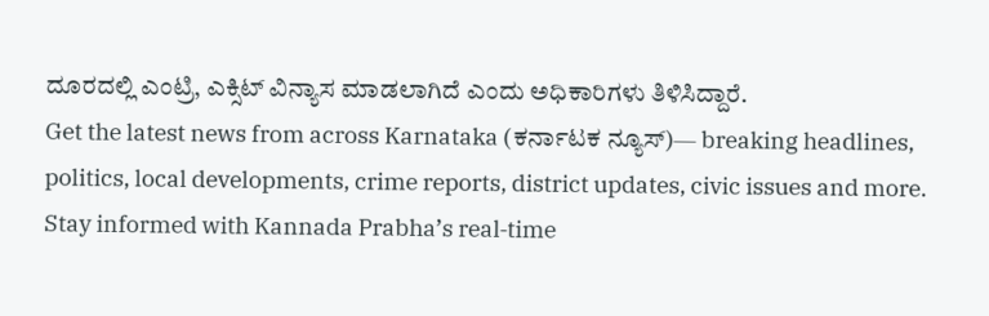ದೂರದಲ್ಲಿ ಎಂಟ್ರಿ, ಎಕ್ಸಿಟ್ ವಿನ್ಯಾಸ ಮಾಡಲಾಗಿದೆ ಎಂದು ಅಧಿಕಾರಿಗಳು ತಿಳಿಸಿದ್ದಾರೆ.
Get the latest news from across Karnataka (ಕರ್ನಾಟಕ ನ್ಯೂಸ್)— breaking headlines, politics, local developments, crime reports, district updates, civic issues and more. Stay informed with Kannada Prabha’s real‑time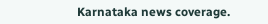Karnataka news coverage.